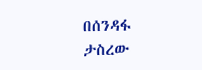በሰንዳፋ ታስረው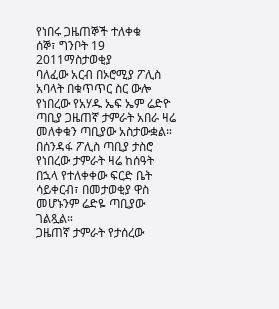የነበሩ ጋዜጠኞች ተለቀቁ
ሰኞ፣ ግንቦት 19 2011ማስታወቂያ
ባለፈው አርብ በኦሮሚያ ፖሊስ አባላት በቁጥጥር ስር ውሎ የነበረው የአሃዱ ኤፍ ኤም ሬድዮ ጣቢያ ጋዜጠኛ ታምራት አበራ ዛሬ መለቀቁን ጣቢያው አስታውቋል። በሰንዳፋ ፖሊስ ጣቢያ ታስሮ የነበረው ታምራት ዛሬ ከሰዓት በኋላ የተለቀቀው ፍርድ ቤት ሳይቀርብ፣ በመታወቂያ ዋስ መሆኑንም ሬድዬ ጣቢያው ገልጿል።
ጋዜጠኛ ታምራት የታሰረው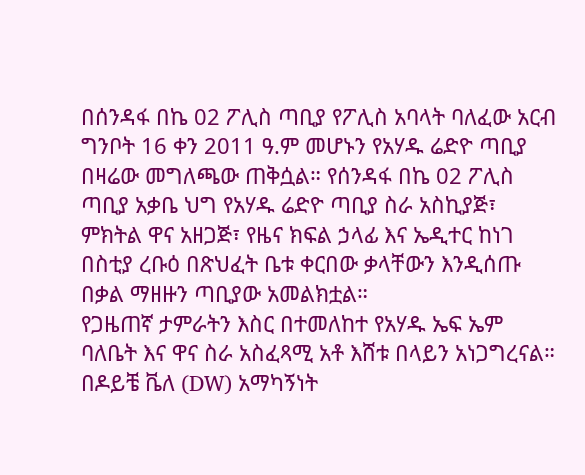በሰንዳፋ በኬ 02 ፖሊስ ጣቢያ የፖሊስ አባላት ባለፈው አርብ ግንቦት 16 ቀን 2011 ዓ.ም መሆኑን የአሃዱ ሬድዮ ጣቢያ በዛሬው መግለጫው ጠቅሷል። የሰንዳፋ በኬ 02 ፖሊስ ጣቢያ አቃቤ ህግ የአሃዱ ሬድዮ ጣቢያ ስራ አስኪያጅ፣ ምክትል ዋና አዘጋጅ፣ የዜና ክፍል ኃላፊ እና ኤዲተር ከነገ በስቲያ ረቡዕ በጽህፈት ቤቱ ቀርበው ቃላቸውን እንዲሰጡ በቃል ማዘዙን ጣቢያው አመልክቷል።
የጋዜጠኛ ታምራትን እስር በተመለከተ የአሃዱ ኤፍ ኤም ባለቤት እና ዋና ስራ አስፈጻሚ አቶ እሸቱ በላይን አነጋግረናል። በዶይቼ ቬለ (DW) አማካኝነት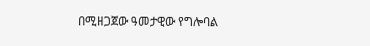በሚዘጋጀው ዓመታዊው የግሎባል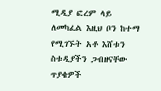ሚዲያ ፎረም ላይ ለመካፈል እዚህ ቦን ከተማ የሚገኙት አቶ እሸቱን ስቱዲያችን ጋብዘናቸው ጥያቄዎች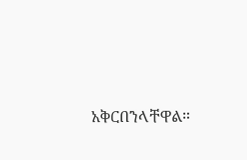አቅርበንላቸዋል።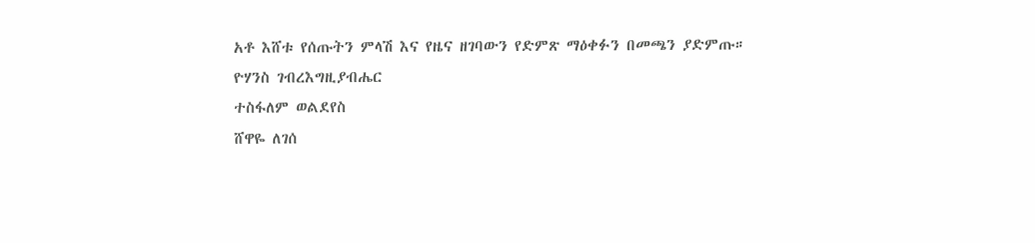አቶ እሸቱ የሰጡትን ምላሽ እና የዜና ዘገባውን የድምጽ ማዕቀፉን በመጫን ያድምጡ።
ዮሃንስ ገብረእግዚያብሔር
ተስፋለም ወልደየስ
ሸዋዬ ለገሰ